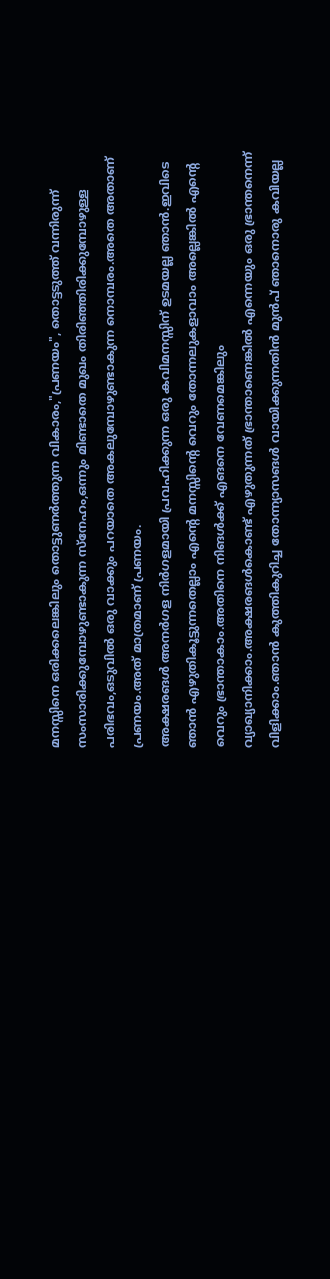മനസ്സിനെ ഒരിക്കലെങ്കിലും തൊട്ടുണര്‍ത്തുന്ന വികാരം,"പ്രണയം", തൊട്ടടുത്ത് വന്നിരുന്ന് സംസാരിക്കുമ്പോഴുണ്ടാകുന്ന സ്നേഹം,ഒന്നും മിണ്ടാതെ മുഖം തിരിഞ്ഞിരിക്കുമ്പോഴുള്ള പരിഭവം,ഒടുവില്‍ ഒരു വാക്കും പറയാതെ അകലുമ്പോഴുണ്ടാകുന്ന നൊമ്പരം.അതെ അതാണ് പ്രണയം.അത് മാത്രമാണ് പ്രണയം.
അക്ഷരങള്‍ അനര്‍ഗള നിര്‍ഗളമായി പ്രവഹിക്കുന്ന ഒരു കവിമനസ്സിന് ഉടമയല്ല ഞാന്‍.ഇവിടെ ഞാന്‍ എഴുതികൂട്ടുന്നതെല്ലാം എന്റെ മനസ്സിന്റെ വെറും തോന്നലുകളാവാം അല്ലെങ്കില്‍ എന്റെ വെറും ഭ്രാന്താകാം.അതിനെ നിങള്‍ക്ക് എങനെ വേണമെങ്കിലും വ്യാഖ്യാനിക്കാം.അക്ഷരങള്‍കൊണ്ട് എഴുതുന്നത് ഭ്രാന്താണെങ്കില്‍ എന്നെയും ഒരു ഭ്രാന്തനെന്ന് വിളിക്കാം.ഞാന്‍ കുത്തികുറിച്ച തോന്ന്യാസങള്‍ വായിക്കുന്നതിന്‍ മുന്‍പ് ഞാനൊരു കവിയല്ല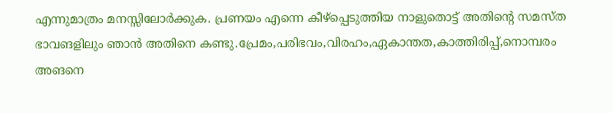എന്നുമാത്രം മനസ്സിലോര്‍ക്കുക. പ്രണയം എന്നെ കീഴ്പ്പെടുത്തിയ നാളുതൊട്ട് അതിന്റെ സമസ്ത ഭാവങളിലും ഞാന്‍ അതിനെ കണ്ടു.പ്രേമം,പരിഭവം,വിരഹം,ഏകാന്തത,കാത്തിരിപ്പ്,നൊമ്പരം അങനെ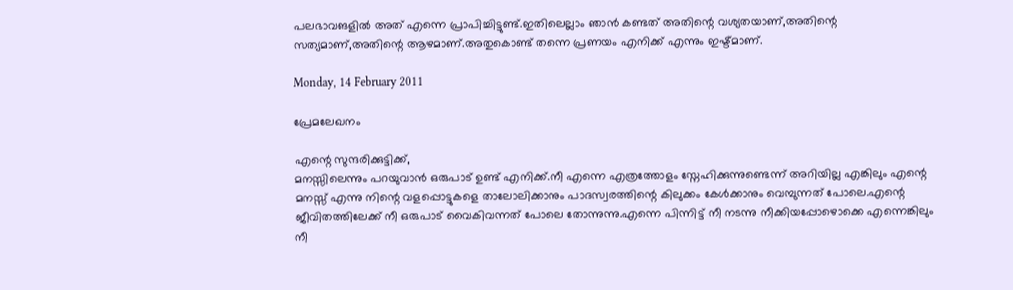പലഭാവങളില്‍ അത് എന്നെ പ്രാപിച്ചിട്ടുണ്ട്.ഇതിലെല്ലാം ഞാന്‍ കണ്ടത് അതിന്റെ വശ്യതയാണ്,അതിന്റെ സത്യമാണ്,അതിന്റെ ആഴമാണ്.അതുകൊണ്ട് തന്നെ പ്രണയം എനിക്ക് എന്നും ഇഷ്ട്മാണ്.

Monday, 14 February 2011

പ്രേമലേഖനം

എന്റെ സുന്ദരിക്കുട്ടിക്ക്,
മനസ്സിലെന്നും പറയുവാന്‍ ഒരുപാട് ഉണ്ട് എനിക്ക്.നീ എന്നെ എത്രത്തോളം സ്നേഹിക്കുന്നുണ്ടെന്ന് അറിയില്ല എങ്കിലും എന്റെ മനസ്സ് എന്നു നിന്റെ വളപ്പൊട്ടുകളെ താലോലിക്കാനും പാദസ്വരത്തിന്റെ കിലുക്കം കേള്‍ക്കാനും വെമ്പുന്നത് പോലെ.എന്റെ ജീവിതത്തിലേക്ക് നീ ഒരുപാട് വൈകിവന്നത് പോലെ തോന്നുന്നു.എന്നെ പിന്നിട്ട് നീ നടന്നു നീക്കിയപ്പോഴൊക്കെ എന്നെങ്കിലും നീ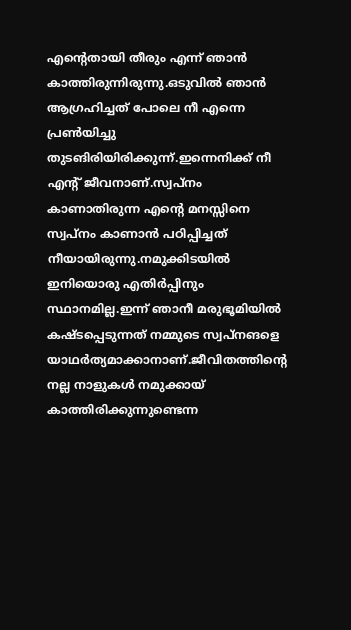എന്റെതായി തീരും എന്ന് ഞാന്‍ കാത്തിരുന്നിരുന്നു.ഒടുവില്‍ ഞാന്‍ ആഗ്രഹിച്ചത് പോലെ നീ എന്നെ പ്രണ്‍യിച്ചു തുടങിരിയിരിക്കുന്ന്.ഇന്നെനിക്ക് നീ എന്റ് ജീവനാണ്.സ്വപ്നം കാണാതിരുന്ന എന്റെ മനസ്സിനെ സ്വപ്നം കാണാന്‍ പഠിപ്പിച്ചത് നീയായിരുന്നു.നമുക്കിടയില്‍ ഇനിയൊരു എതിര്‍പ്പിനും സ്ഥാനമില്ല.ഇന്ന് ഞാനീ മരുഭൂമിയില്‍ കഷ്ടപ്പെടുന്നത് നമ്മുടെ സ്വപ്നങളെ യാഥര്‍ത്യമാക്കാനാണ്.ജീവിതത്തിന്റെ നല്ല നാളുകള്‍ നമുക്കായ് കാത്തിരിക്കുന്നുണ്ടെന്ന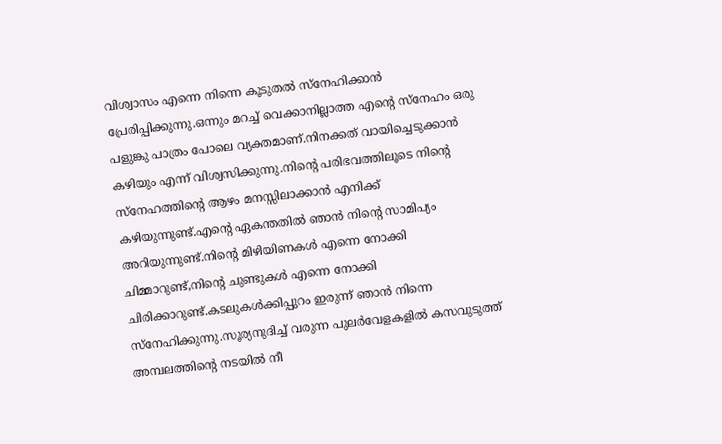വിശ്വാസം എന്നെ നിന്നെ കൂടുതല്‍ സ്നേഹിക്കാന്‍ പ്രേരിപ്പിക്കുന്നു.ഒന്നും മറച്ച് വെക്കാനില്ലാത്ത എന്റെ സ്നേഹം ഒരു പളുങ്കു പാത്രം പോലെ വ്യക്തമാണ്.നിനക്കത് വായിച്ചെടുക്കാന്‍ കഴിയും എന്ന് വിശ്വസിക്കുന്നു.നിന്റെ പരിഭവത്തിലൂടെ നിന്റെ സ്നേഹത്തിന്റെ ആഴം മനസ്സിലാക്കാന്‍ എനിക്ക് കഴിയുന്നുണ്ട്.എന്റെ ഏകന്തതില്‍ ഞാന്‍ നിന്റെ സാമിപ്യം അറിയുന്നുണ്ട്.നിന്റെ മിഴിയിണകള്‍ എന്നെ നോക്കി ചിമ്മാറുണ്ട്,നിന്റെ ചുണ്ടുകള്‍ എന്നെ നോക്കി ചിരിക്കാറുണ്ട്.കടലുകള്‍ക്കിപ്പുറം ഇരുന്ന് ഞാന്‍ നിന്നെ സ്നേഹിക്കുന്നു.സൂര്യനുദിച്ച് വരുന്ന പുലര്‍വേളകളില്‍ കസവുടുത്ത് അമ്പലത്തിന്റെ നടയില്‍ നീ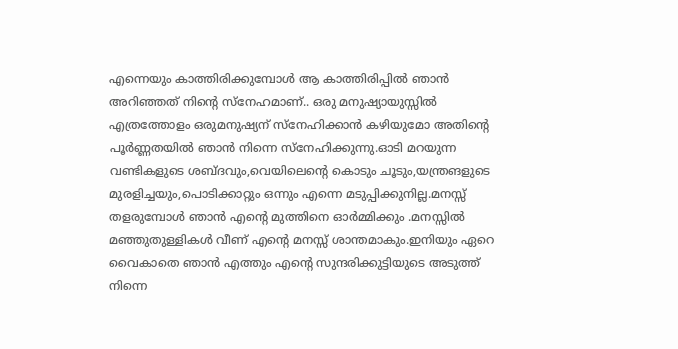എന്നെയും കാത്തിരിക്കുമ്പോള്‍ ആ കാത്തിരിപ്പില്‍ ഞാന്‍ അറിഞ്ഞത് നിന്റെ സ്നേഹമാണ്.. ഒരു മനുഷ്യായുസ്സില്‍ എത്രത്തോളം ഒരുമനുഷ്യന് സ്നേഹിക്കാന്‍ കഴിയുമോ അതിന്റെ പൂര്‍ണ്ണതയില്‍ ഞാന്‍ നിന്നെ സ്നേഹിക്കുന്നു.ഓടി മറയുന്ന വണ്ടികളുടെ ശബ്ദവും,വെയിലെന്റെ കൊടും ചൂടും,യന്ത്രങളുടെ മുരളിച്ചയും,പൊടിക്കാറ്റും ഒന്നും എന്നെ മടുപ്പിക്കുനില്ല.മനസ്സ് തളരുമ്പോള്‍ ഞാന്‍ എന്റെ മുത്തിനെ ഓര്‍മ്മിക്കും .മനസ്സില്‍ മഞ്ഞുതുള്ളികള്‍ വീണ് എന്റെ മനസ്സ് ശാന്തമാകും.ഇനിയും ഏറെ വൈകാതെ ഞാന്‍ എത്തും എന്റെ സുന്ദരിക്കുട്ടിയുടെ അടുത്ത് നിന്നെ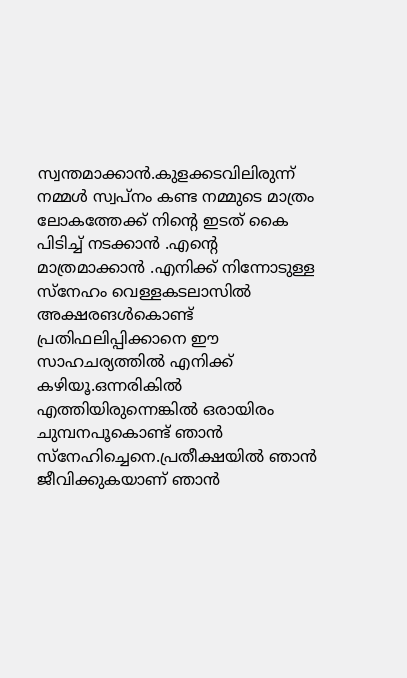സ്വന്തമാക്കാന്‍.കുളക്കടവിലിരുന്ന് നമ്മള്‍ സ്വപ്നം കണ്ട നമ്മുടെ മാത്രം ലോകത്തേക്ക് നിന്റെ ഇടത് കൈ പിടിച്ച് നടക്കാന്‍ .എന്റെ മാത്രമാക്കാന്‍ .എനിക്ക് നിന്നോടുള്ള സ്നേഹം വെള്ളകടലാസില്‍ അക്ഷരങള്‍കൊണ്ട് പ്രതിഫലിപ്പിക്കാനെ ഈ സാഹചര്യത്തില്‍ എനിക്ക് കഴിയൂ.ഒന്നരികില്‍ എത്തിയിരുന്നെങ്കില്‍ ഒരായിരം ചുമ്പനപൂകൊണ്ട് ഞാന്‍ സ്നേഹിച്ചെനെ.പ്രതീക്ഷയില്‍ ഞാന്‍ ജീവിക്കുകയാണ് ഞാന്‍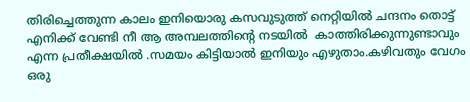തിരിച്ചെത്തുന്ന കാലം ഇനിയൊരു കസവുടുത്ത് നെറ്റിയില്‍ ചന്ദനം തൊട്ട് എനിക്ക് വേണ്ടി നീ ആ അമ്പലത്തിന്റെ നടയില്‍  കാത്തിരിക്കുന്നുണ്ടാവും എന്ന പ്രതീക്ഷയില്‍ .സമയം കിട്ടിയാല്‍ ഇനിയും എഴുതാം.കഴിവതും വേഗം ഒരു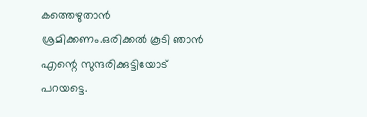കത്തെഴുതാന്‍ ശ്രമിക്കണം.ഒരിക്കല്‍ കൂടി ഞാന്‍ എന്റെ സുന്ദരിക്കുട്ടിയോട് പറയട്ടെ.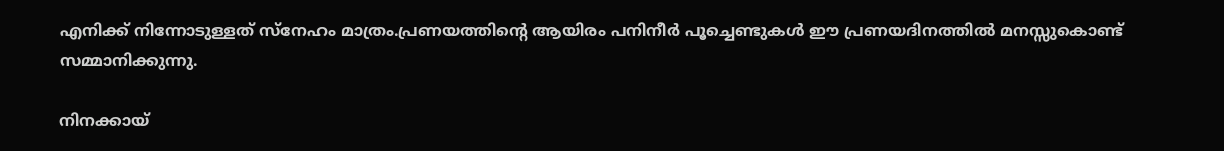എനിക്ക് നിന്നോടുള്ളത് സ്നേഹം മാത്രം.പ്രണയത്തിന്റെ ആയിരം പനിനീര്‍ പൂച്ചെണ്ടുകള്‍ ഈ പ്രണയദിനത്തില്‍ മനസ്സുകൊണ്ട് സമ്മാനിക്കുന്നു.

നിനക്കായ്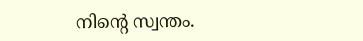നിന്റെ സ്വന്തം.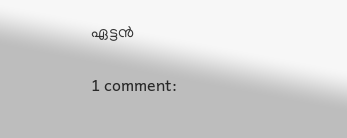ഏട്ടന്‍

1 comment: